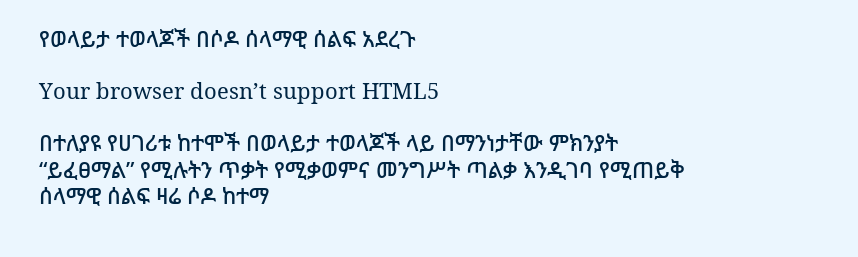የወላይታ ተወላጆች በሶዶ ሰላማዊ ሰልፍ አደረጉ

Your browser doesn’t support HTML5

በተለያዩ የሀገሪቱ ከተሞች በወላይታ ተወላጆች ላይ በማንነታቸው ምክንያት “ይፈፀማል” የሚሉትን ጥቃት የሚቃወምና መንግሥት ጣልቃ እንዲገባ የሚጠይቅ ሰላማዊ ሰልፍ ዛሬ ሶዶ ከተማ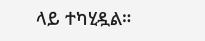ላይ ተካሂዷል።